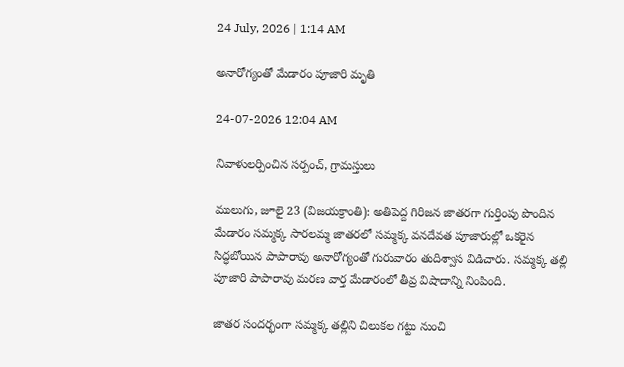24 July, 2026 | 1:14 AM

అనారోగ్యంతో మేడారం పూజారి మృతి

24-07-2026 12:04 AM

నివాళులర్పించిన సర్పంచ్, గ్రామస్తులు

ములుగు, జూలై 23 (విజయక్రాంతి): అతిపెద్ద గిరిజన జాతరగా గుర్తింపు పొందిన మేడారం సమ్మక్క సారలమ్మ జాతరలో సమ్మక్క వనదేవత పూజారుల్లో ఒకరైన సిద్ధబోయిన పాపారావు అనారోగ్యంతో గురువారం తుదిశ్వాస విడిచారు. సమ్మక్క తల్లి పూజారి పాపారావు మరణ వార్త మేడారంలో తీవ్ర విషాదాన్ని నింపింది.

జాతర సందర్భంగా సమ్మక్క తల్లిని చిలుకల గట్టు నుంచి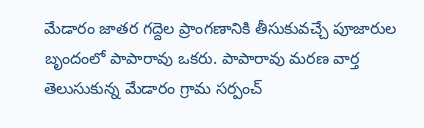మేడారం జాతర గద్దెల ప్రాంగణానికి తీసుకువచ్చే పూజారుల బృందంలో పాపారావు ఒకరు. పాపారావు మరణ వార్త తెలుసుకున్న మేడారం గ్రామ సర్పంచ్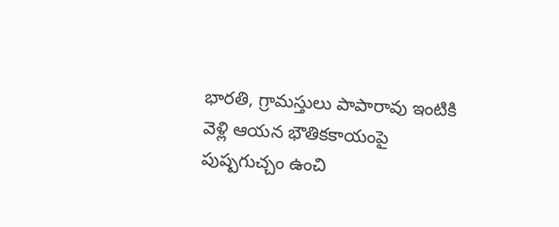భారతి, గ్రామస్తులు పాపారావు ఇంటికి వెళ్లి ఆయన భౌతికకాయంపై పుష్పగుచ్చం ఉంచి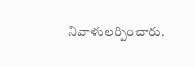నివాళులర్పించారు.